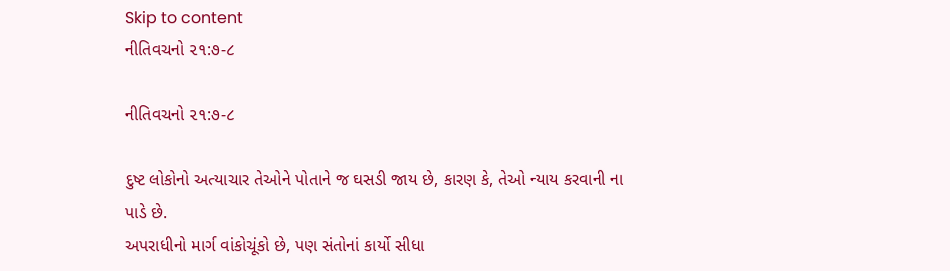Skip to content
નીતિવચનો ૨૧:૭-૮

નીતિવચનો ૨૧:૭-૮

દુષ્ટ લોકોનો અત્યાચાર તેઓને પોતાને જ ઘસડી જાય છે, કારણ કે, તેઓ ન્યાય કરવાની ના પાડે છે.
અપરાધીનો માર્ગ વાંકોચૂંકો છે, પણ સંતોનાં કાર્યો સીધા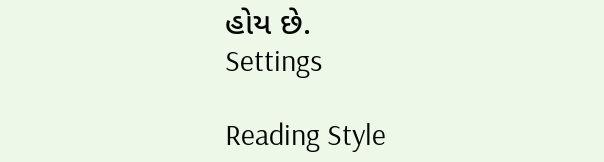હોય છે.
Settings

Reading Style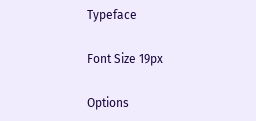Typeface

Font Size 19px

Options